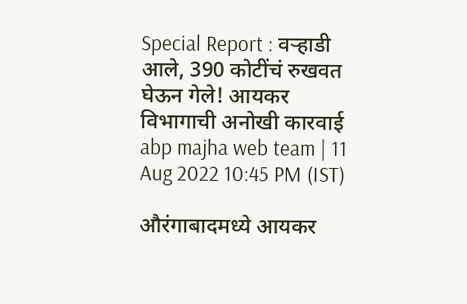Special Report : वऱ्हाडी आले, 390 कोटींचं रुखवत घेऊन गेले! आयकर विभागाची अनोखी कारवाई
abp majha web team | 11 Aug 2022 10:45 PM (IST)

औरंगाबादमध्ये आयकर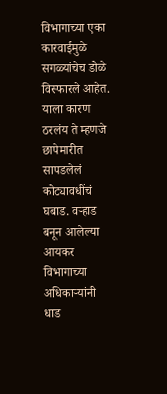विभागाच्या एका कारवाईमुळे सगळ्यांचेच डोळे विस्फारले आहेत. याला कारण ठरलंय ते म्हणजे छापेमारीत सापडलेलं कोट्यावधींचं घबाड. वऱ्हाड बनून आलेल्या आयकर विभागाच्या अधिकाऱ्यांनी धाड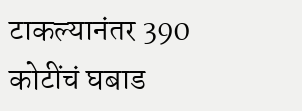टाकल्यानंतर 390 कोटींचं घबाड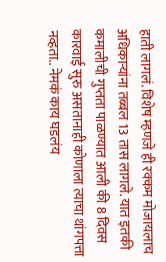हाती लागलं. विशेष म्हणजे ही रक्कम मोजायलाच अधिकाऱ्यांना तब्बल 13 तास लागले. यात इतकी कमालीची गुप्तता पाळण्यात आली की 8 दिवस कारवाई सुरु असतानाही कोणाला त्याचा थांगपत्ता नव्हता.. नेमकं काय घडलंय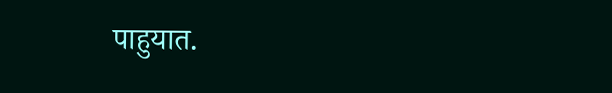पाहुयात.